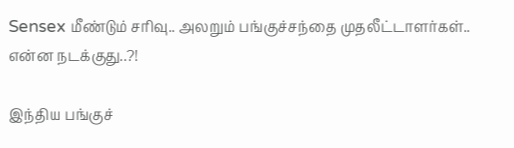Sensex மீண்டும் சரிவு.. அலறும் பங்குச்சந்தை முதலீட்டாளர்கள்.. என்ன நடக்குது..?!

இந்திய பங்குச்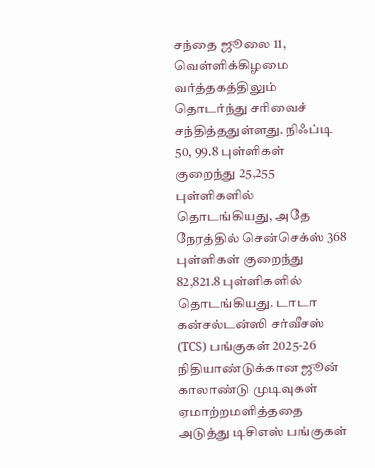சந்தை ஜூலை 11, வெள்ளிக்கிழமை வர்த்தகத்திலும் தொடர்ந்து சரிவைச் சந்தித்ததுள்ளது. நிஃப்டி 50, 99.8 புள்ளிகள் குறைந்து 25,255 புள்ளிகளில் தொடங்கியது, அதே நேரத்தில் சென்செக்ஸ் 368 புள்ளிகள் குறைந்து 82,821.8 புள்ளிகளில் தொடங்கியது. டாடா கன்சல்டன்ஸி சர்வீசஸ் (TCS) பங்குகள் 2025-26 நிதியாண்டுக்கான ஜூன் காலாண்டு முடிவுகள் ஏமாற்றமளித்ததை அடுத்து டிசிஎஸ் பங்குகள்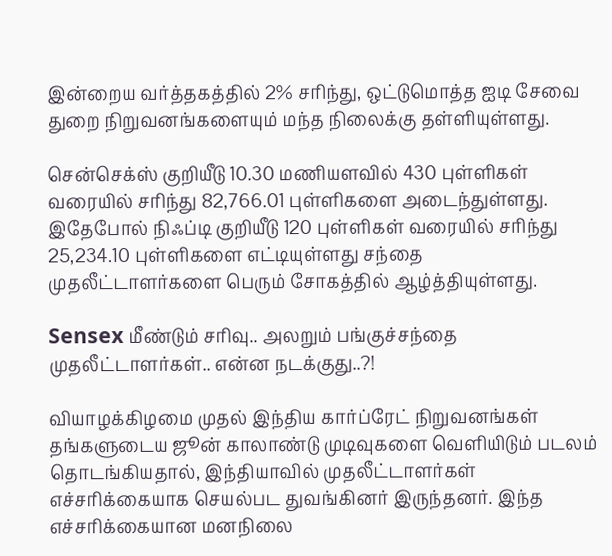இன்றைய வர்த்தகத்தில் 2% சரிந்து, ஒட்டுமொத்த ஐடி சேவை துறை நிறுவனங்களையும் மந்த நிலைக்கு தள்ளியுள்ளது.

சென்செக்ஸ் குறியீடு 10.30 மணியளவில் 430 புள்ளிகள் வரையில் சரிந்து 82,766.01 புள்ளிகளை அடைந்துள்ளது. இதேபோல் நிஃப்டி குறியீடு 120 புள்ளிகள் வரையில் சரிந்து 25,234.10 புள்ளிகளை எட்டியுள்ளது சந்தை முதலீட்டாளர்களை பெரும் சோகத்தில் ஆழ்த்தியுள்ளது.

Sensex மீண்டும் சரிவு.. அலறும் பங்குச்சந்தை முதலீட்டாளர்கள்.. என்ன நடக்குது..?!

வியாழக்கிழமை முதல் இந்திய கார்ப்ரேட் நிறுவனங்கள் தங்களுடைய ஜூன் காலாண்டு முடிவுகளை வெளியிடும் படலம் தொடங்கியதால், இந்தியாவில் முதலீட்டாளர்கள் எச்சரிக்கையாக செயல்பட துவங்கினர் இருந்தனர். இந்த எச்சரிக்கையான மனநிலை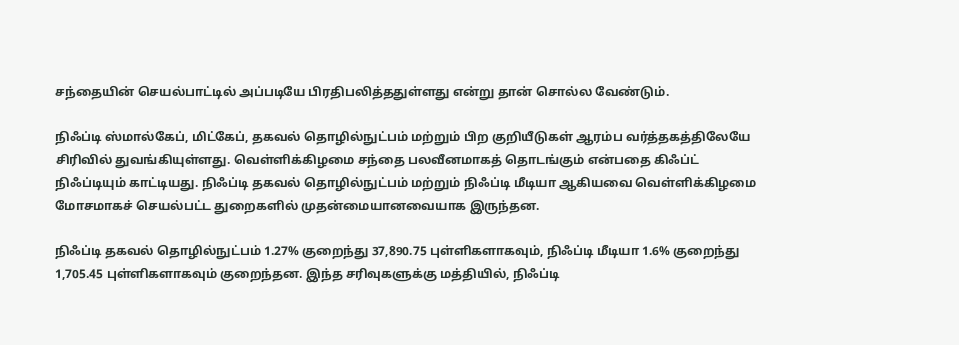சந்தையின் செயல்பாட்டில் அப்படியே பிரதிபலித்ததுள்ளது என்று தான் சொல்ல வேண்டும்.

நிஃப்டி ஸ்மால்கேப், மிட்கேப், தகவல் தொழில்நுட்பம் மற்றும் பிற குறியீடுகள் ஆரம்ப வர்த்தகத்திலேயே சிரிவில் துவங்கியுள்ளது. வெள்ளிக்கிழமை சந்தை பலவீனமாகத் தொடங்கும் என்பதை கிஃப்ட் நிஃப்டியும் காட்டியது. நிஃப்டி தகவல் தொழில்நுட்பம் மற்றும் நிஃப்டி மீடியா ஆகியவை வெள்ளிக்கிழமை மோசமாகச் செயல்பட்ட துறைகளில் முதன்மையானவையாக இருந்தன.

நிஃப்டி தகவல் தொழில்நுட்பம் 1.27% குறைந்து 37,890.75 புள்ளிகளாகவும், நிஃப்டி மீடியா 1.6% குறைந்து 1,705.45 புள்ளிகளாகவும் குறைந்தன. இந்த சரிவுகளுக்கு மத்தியில், நிஃப்டி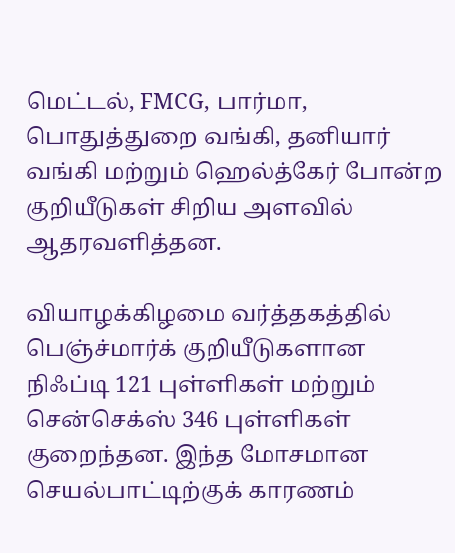மெட்டல், FMCG, பார்மா, பொதுத்துறை வங்கி, தனியார் வங்கி மற்றும் ஹெல்த்கேர் போன்ற குறியீடுகள் சிறிய அளவில் ஆதரவளித்தன.

வியாழக்கிழமை வர்த்தகத்தில் பெஞ்ச்மார்க் குறியீடுகளான நிஃப்டி 121 புள்ளிகள் மற்றும் சென்செக்ஸ் 346 புள்ளிகள் குறைந்தன. இந்த மோசமான செயல்பாட்டிற்குக் காரணம்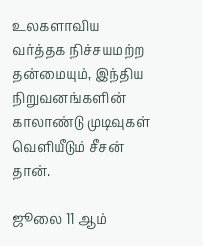உலகளாவிய வர்த்தக நிச்சயமற்ற தன்மையும், இந்திய நிறுவனங்களின் காலாண்டு முடிவுகள் வெளியீடும் சீசன் தான்.

ஜூலை 11 ஆம்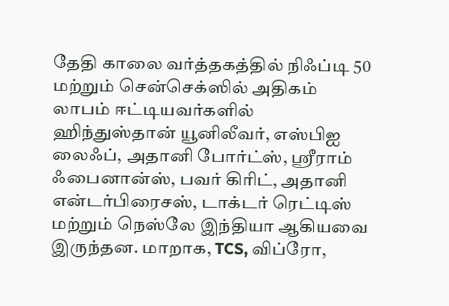தேதி காலை வர்த்தகத்தில் நிஃப்டி 50 மற்றும் சென்செக்ஸில் அதிகம் லாபம் ஈட்டியவர்களில் ஹிந்துஸ்தான் யூனிலீவர், எஸ்பிஐ லைஃப், அதானி போர்ட்ஸ், ஸ்ரீராம் ஃபைனான்ஸ், பவர் கிரிட், அதானி என்டர்பிரைசஸ், டாக்டர் ரெட்டிஸ் மற்றும் நெஸ்லே இந்தியா ஆகியவை இருந்தன. மாறாக, TCS, விப்ரோ,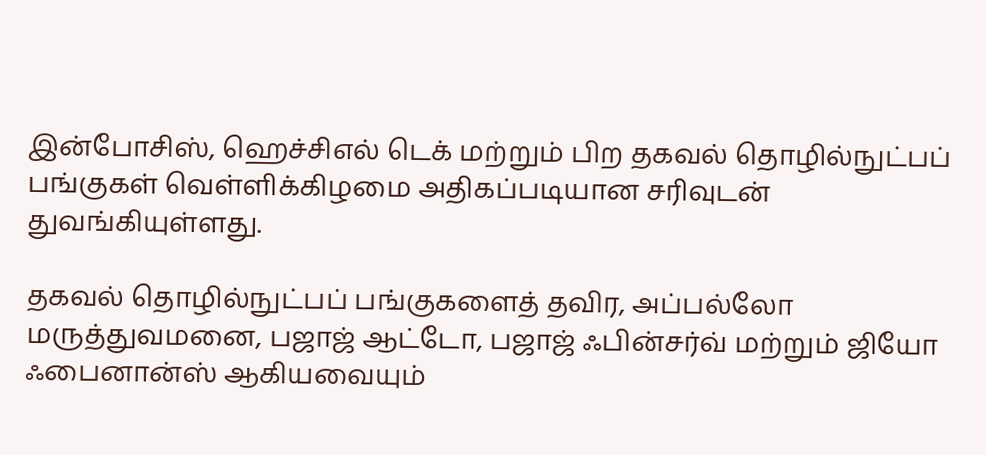இன்போசிஸ், ஹெச்சிஎல் டெக் மற்றும் பிற தகவல் தொழில்நுட்பப் பங்குகள் வெள்ளிக்கிழமை அதிகப்படியான சரிவுடன் துவங்கியுள்ளது.

தகவல் தொழில்நுட்பப் பங்குகளைத் தவிர, அப்பல்லோ மருத்துவமனை, பஜாஜ் ஆட்டோ, பஜாஜ் ஃபின்சர்வ் மற்றும் ஜியோ ஃபைனான்ஸ் ஆகியவையும்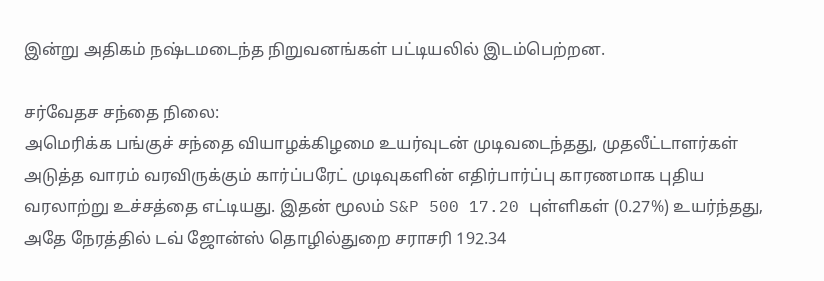இன்று அதிகம் நஷ்டமடைந்த நிறுவனங்கள் பட்டியலில் இடம்பெற்றன.

சர்வேதச சந்தை நிலை:
அமெரிக்க பங்குச் சந்தை வியாழக்கிழமை உயர்வுடன் முடிவடைந்தது, முதலீட்டாளர்கள் அடுத்த வாரம் வரவிருக்கும் கார்ப்பரேட் முடிவுகளின் எதிர்பார்ப்பு காரணமாக புதிய வரலாற்று உச்சத்தை எட்டியது. இதன் மூலம் S&P 500 17.20 புள்ளிகள் (0.27%) உயர்ந்தது, அதே நேரத்தில் டவ் ஜோன்ஸ் தொழில்துறை சராசரி 192.34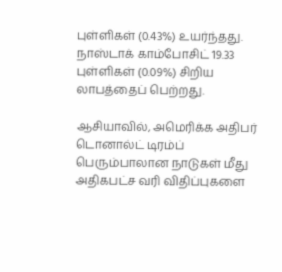புள்ளிகள் (0.43%) உயர்ந்தது. நாஸ்டாக் காம்போசிட் 19.33 புள்ளிகள் (0.09%) சிறிய லாபத்தைப் பெற்றது.

ஆசியாவில், அமெரிக்க அதிபர் டொனால்ட் டிரம்ப் பெரும்பாலான நாடுகள் மீது அதிகபட்ச வரி விதிப்புகளை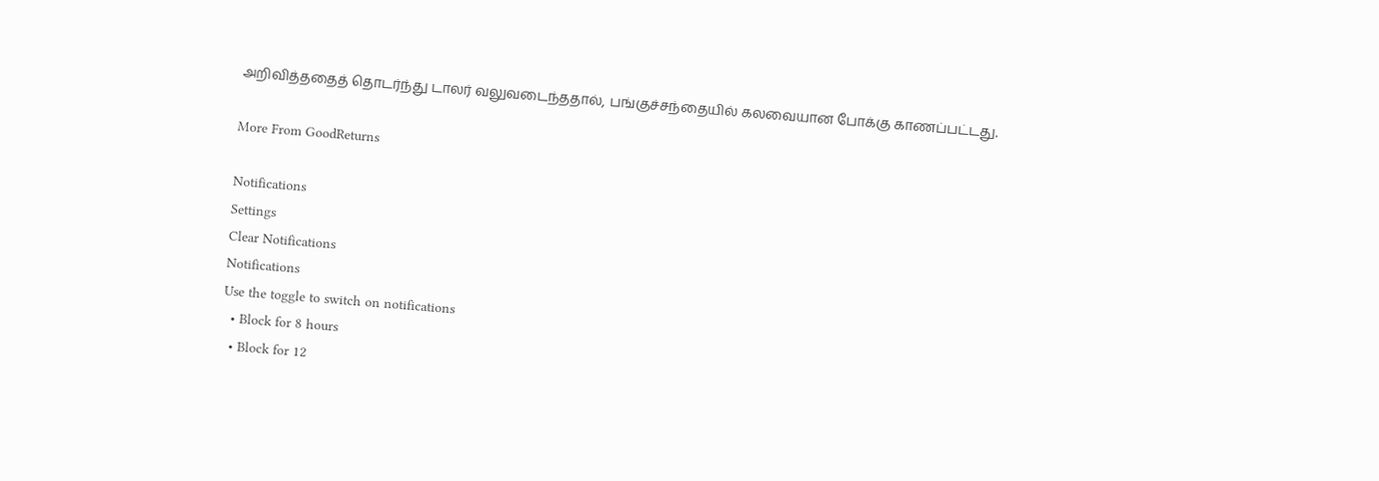அறிவித்ததைத் தொடர்ந்து டாலர் வலுவடைந்ததால், பங்குச்சந்தையில் கலவையான போக்கு காணப்பட்டது.

More From GoodReturns

Notifications
Settings
Clear Notifications
Notifications
Use the toggle to switch on notifications
  • Block for 8 hours
  • Block for 12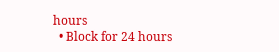hours
  • Block for 24 hours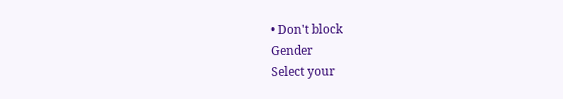• Don't block
Gender
Select your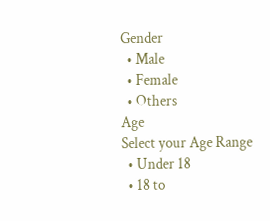Gender
  • Male
  • Female
  • Others
Age
Select your Age Range
  • Under 18
  • 18 to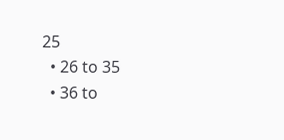25
  • 26 to 35
  • 36 to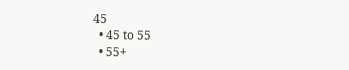45
  • 45 to 55
  • 55+